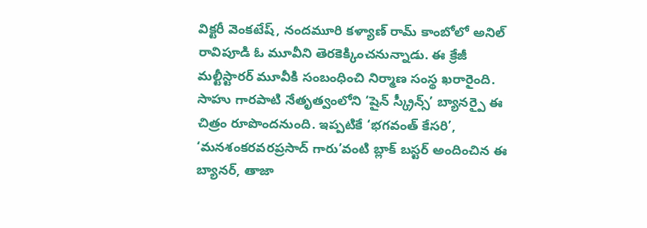విక్టరీ వెంకటేష్, నందమూరి కళ్యాణ్ రామ్ కాంబోలో అనిల్ రావిపూడి ఓ మూవీని తెరకెక్కించనున్నాడు. ఈ క్రేజీ మల్టీస్టారర్ మూవీకి సంబంధించి నిర్మాణ సంస్థ ఖరారైంది. సాహు గారపాటి నేతృత్వంలోని ‘షైన్ స్క్రీన్స్’ బ్యానర్పై ఈ చిత్రం రూపొందనుంది. ఇప్పటికే ‘భగవంత్ కేసరి’, ‘మనశంకరవరప్రసాద్ గారు’వంటి బ్లాక్ బస్టర్ అందించిన ఈ బ్యానర్, తాజా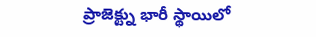ప్రాజెక్ట్ను భారీ స్థాయిలో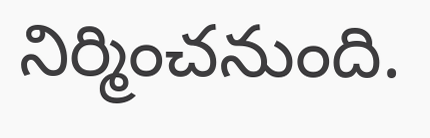నిర్మించనుంది.